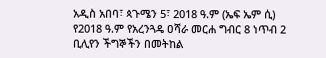አዲስ አበባ፣ ጳጉሜን 5፣ 2018 ዓ.ም (ኤፍ ኤም ሲ) የ2018 ዓ.ም የአረንጓዴ ዐሻራ መርሐ ግብር 8 ነጥብ 2 ቢሊየን ችግኞችን በመትከል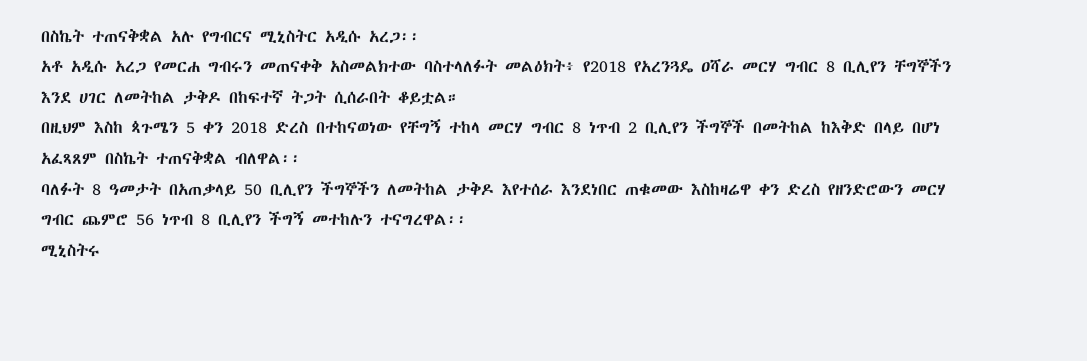በስኬት ተጠናቅቋል አሉ የግብርና ሚኒስትር አዲሱ አረጋ፡፡
አቶ አዲሱ አረጋ የመርሐ ግብሩን መጠናቀቅ አስመልክተው ባስተላለፉት መልዕክት፥ የ2018 የአረንጓዴ ዐሻራ መርሃ ግብር 8 ቢሊየን ቸግኞችን እንደ ሀገር ለመትከል ታቅዶ በከፍተኛ ትጋት ሲሰራበት ቆይቷል።
በዚህም እስከ ጳጉሜን 5 ቀን 2018 ድረስ በተከናወነው የቸግኝ ተከላ መርሃ ግብር 8 ነጥብ 2 ቢሊየን ችግኞች በመትከል ከእቅድ በላይ በሆነ አፈጻጸም በስኬት ተጠናቅቋል ብለዋል፡፡
ባለፉት 8 ዓመታት በአጠቃላይ 50 ቢሊየን ችግኞችን ለመትከል ታቅዶ እየተሰራ እንደነበር ጠቁመው እስከዛሬዋ ቀን ድረስ የዘንድሮውን መርሃ ግብር ጨምሮ 56 ነጥብ 8 ቢሊየን ችግኝ መተከሉን ተናግረዋል፡፡
ሚኒስትሩ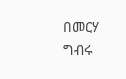በመርሃ ግብሩ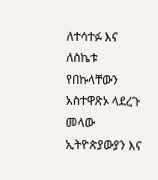ለተሳተፉ እና ለስኬቱ የበኩላቸውን አስተዋጽኦ ላደረጉ መላው ኢትዮጵያውያን እና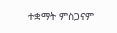ተቋማት ምስጋናም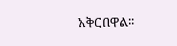አቅርበዋል፡፡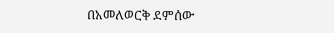በአመለወርቅ ደምሰው